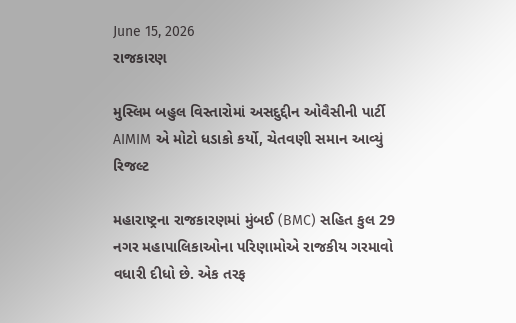June 15, 2026
રાજકારણ

મુસ્લિમ બહુલ વિસ્તારોમાં અસદુદ્દીન ઓવૈસીની પાર્ટી AIMIM એ મોટો ધડાકો કર્યો, ચેતવણી સમાન આવ્યું રિજલ્ટ

મહારાષ્ટ્રના રાજકારણમાં મુંબઈ (BMC) સહિત કુલ 29 નગર મહાપાલિકાઓના પરિણામોએ રાજકીય ગરમાવો વધારી દીધો છે. એક તરફ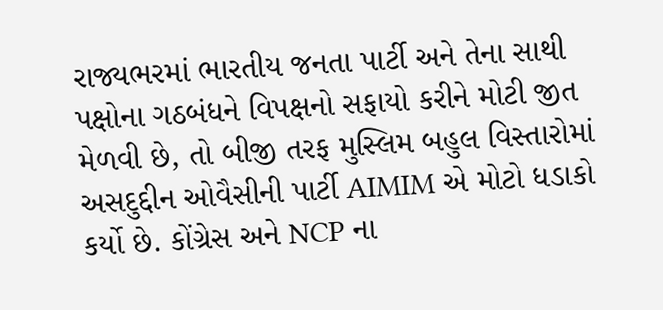રાજ્યભરમાં ભારતીય જનતા પાર્ટી અને તેના સાથી પક્ષોના ગઠબંધને વિપક્ષનો સફાયો કરીને મોટી જીત મેળવી છે, તો બીજી તરફ મુસ્લિમ બહુલ વિસ્તારોમાં અસદુદ્દીન ઓવૈસીની પાર્ટી AIMIM એ મોટો ધડાકો કર્યો છે. કોંગ્રેસ અને NCP ના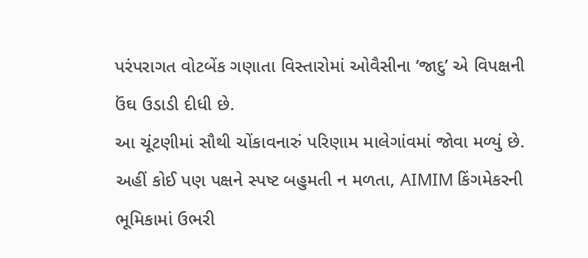પરંપરાગત વોટબેંક ગણાતા વિસ્તારોમાં ઓવૈસીના ‘જાદુ’ એ વિપક્ષની ઉંઘ ઉડાડી દીધી છે.
આ ચૂંટણીમાં સૌથી ચોંકાવનારું પરિણામ માલેગાંવમાં જોવા મળ્યું છે. અહીં કોઈ પણ પક્ષને સ્પષ્ટ બહુમતી ન મળતા, AIMIM કિંગમેકરની ભૂમિકામાં ઉભરી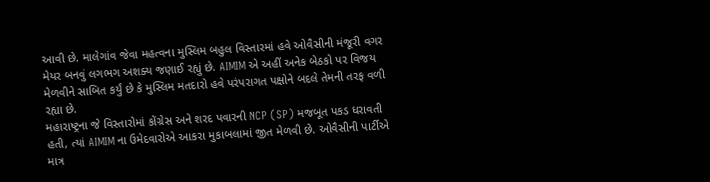આવી છે. માલેગાંવ જેવા મહત્વના મુસ્લિમ બહુલ વિસ્તારમાં હવે ઓવૈસીની મંજૂરી વગર મેયર બનવું લગભગ અશક્ય જણાઈ રહ્યું છે. AIMIM એ અહીં અનેક બેઠકો પર વિજય મેળવીને સાબિત કર્યું છે કે મુસ્લિમ મતદારો હવે પરંપરાગત પક્ષોને બદલે તેમની તરફ વળી રહ્યા છે.
મહારાષ્ટ્રના જે વિસ્તારોમાં કોંગ્રેસ અને શરદ પવારની NCP (SP) મજબૂત પકડ ધરાવતી હતી, ત્યાં AIMIM ના ઉમેદવારોએ આકરા મુકાબલામાં જીત મેળવી છે. ઓવૈસીની પાર્ટીએ માત્ર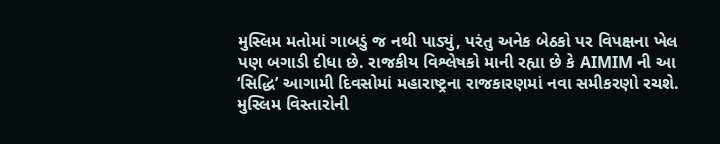મુસ્લિમ મતોમાં ગાબડું જ નથી પાડ્યું, પરંતુ અનેક બેઠકો પર વિપક્ષના ખેલ પણ બગાડી દીધા છે. રાજકીય વિશ્લેષકો માની રહ્યા છે કે AIMIM ની આ ‘સિદ્ધિ’ આગામી દિવસોમાં મહારાષ્ટ્રના રાજકારણમાં નવા સમીકરણો રચશે.
મુસ્લિમ વિસ્તારોની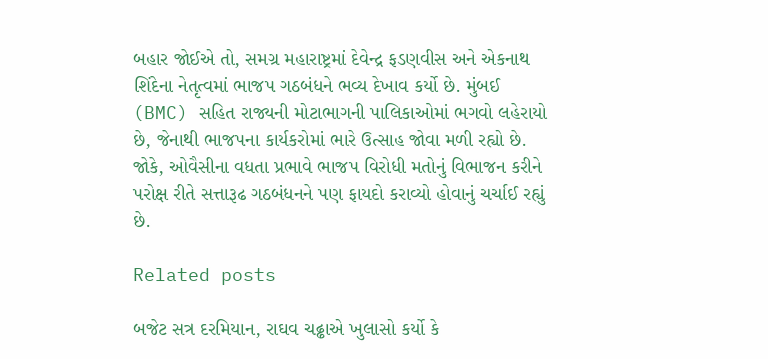બહાર જોઈએ તો, સમગ્ર મહારાષ્ટ્રમાં દેવેન્દ્ર ફડણવીસ અને એકનાથ શિંદેના નેતૃત્વમાં ભાજપ ગઠબંધને ભવ્ય દેખાવ કર્યો છે. મુંબઈ (BMC) સહિત રાજ્યની મોટાભાગની પાલિકાઓમાં ભગવો લહેરાયો છે, જેનાથી ભાજપના કાર્યકરોમાં ભારે ઉત્સાહ જોવા મળી રહ્યો છે. જોકે, ઓવૈસીના વધતા પ્રભાવે ભાજપ વિરોધી મતોનું વિભાજન કરીને પરોક્ષ રીતે સત્તારૂઢ ગઠબંધનને પણ ફાયદો કરાવ્યો હોવાનું ચર્ચાઈ રહ્યું છે.

Related posts

બજેટ સત્ર દરમિયાન, રાઘવ ચઢ્ઢાએ ખુલાસો કર્યો કે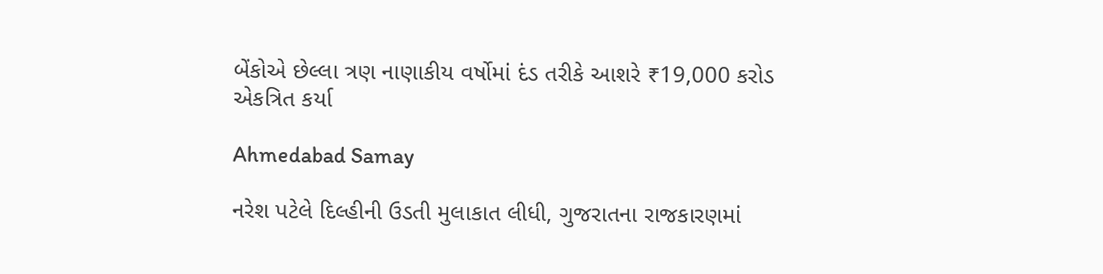બેંકોએ છેલ્લા ત્રણ નાણાકીય વર્ષોમાં દંડ તરીકે આશરે ₹19,000 કરોડ એકત્રિત કર્યા

Ahmedabad Samay

નરેશ પટેલે દિલ્હીની ઉડતી મુલાકાત લીધી, ગુજરાતના રાજકારણમાં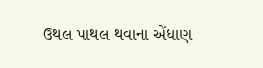ઉથલ પાથલ થવાના એંધાણ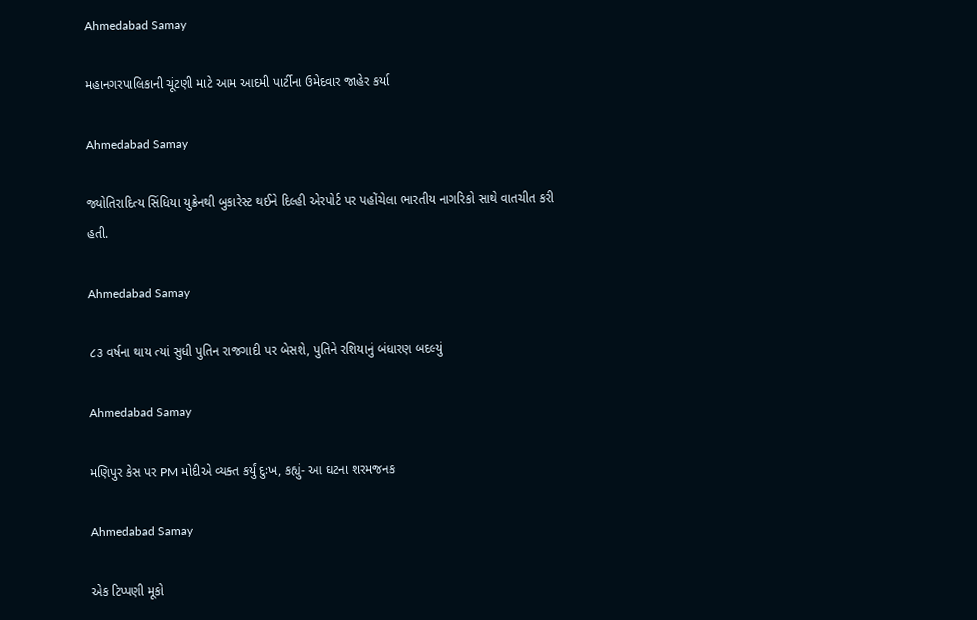Ahmedabad Samay

મહાનગરપાલિકાની ચૂંટણી માટે આમ આદમી પાર્ટીના ઉમેદવાર જાહેર કર્યા

Ahmedabad Samay

જ્યોતિરાદિત્ય સિંધિયા યુક્રેનથી બુકારેસ્ટ થઈને દિલ્હી એરપોર્ટ પર પહોંચેલા ભારતીય નાગરિકો સાથે વાતચીત કરી હતી.

Ahmedabad Samay

૮૩ વર્ષના થાય ત્યાં સુધી પુતિન રાજગાદી પર બેસશે, પુતિને રશિયાનું બંધારણ બદલ્યું

Ahmedabad Samay

મણિપુર કેસ પર PM મોદીએ વ્યક્ત કર્યું દુઃખ, કહ્યું- આ ઘટના શરમજનક

Ahmedabad Samay

એક ટિપ્પણી મૂકો